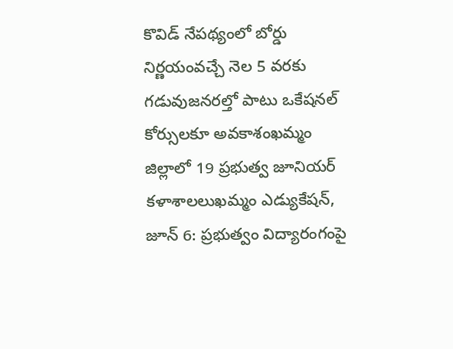కొవిడ్ నేపథ్యంలో బోర్డు నిర్ణయంవచ్చే నెల 5 వరకు గడువుజనరల్తో పాటు ఒకేషనల్ కోర్సులకూ అవకాశంఖమ్మం జిల్లాలో 19 ప్రభుత్వ జూనియర్ కళాశాలలుఖమ్మం ఎడ్యుకేషన్, జూన్ 6: ప్రభుత్వం విద్యారంగంపై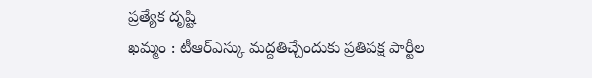ప్రత్యేక దృష్టి
ఖమ్మం : టీఆర్ఎస్కు మద్దతిచ్చేందుకు ప్రతిపక్ష పార్టీల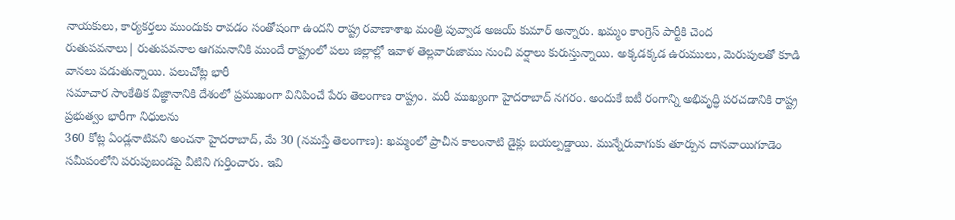నాయకులు, కార్యకర్తలు ముందుకు రావడం సంతోషంగా ఉందని రాష్ట్ర రవాణాశాఖ మంత్రి పువ్వాడ అజయ్ కుమార్ అన్నారు. ఖమ్మం కాంగ్రెస్ పార్టీకి చెంద
రుతుపవనాలు| రుతుపవనాల ఆగమనానికి ముందే రాష్ట్రంలో పలు జిల్లాల్లో ఇవాళ తెల్లవారుజాము నుంచి వర్షాలు కురుస్తున్నాయి. అక్కడక్కడ ఉరుములు, మెరుపులతో కూడి వానలు పడుతున్నాయి. పలుచోట్ల భారీ
సమాచార సాంకేతిక విజ్ఞానానికి దేశంలో ప్రముఖంగా వినిపించే పేరు తెలంగాణ రాష్ట్రం. మరీ ముఖ్యంగా హైదరాబాద్ నగరం. అందుకే ఐటీ రంగాన్ని అభివృద్ధి పరచడానికి రాష్ట్ర ప్రభుత్వం భారీగా నిధులను
360 కోట్ల ఏండ్లనాటివని అంచనా హైదరాబాద్, మే 30 (నమస్తే తెలంగాణ): ఖమ్మంలో ప్రాచీన కాలంనాటి డైక్లు బయల్పడ్డాయి. మున్నేరువాగుకు తూర్పున దానవాయిగూడెం సమీపంలోని పరుపుబండపై వీటిని గుర్తించారు. ఇవి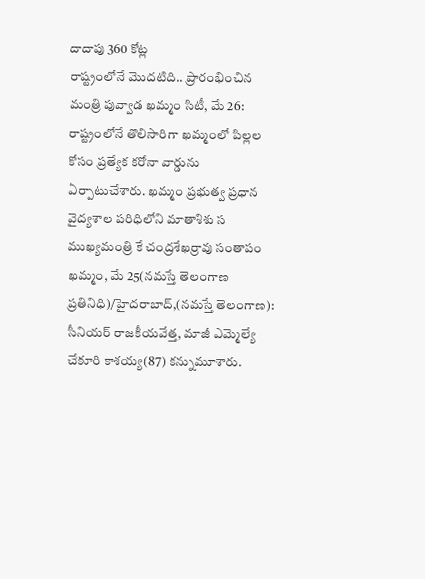దాదాపు 360 కోట్ల
రాష్ట్రంలోనే మొదటిది.. ప్రారంభించిన మంత్రి పువ్వాడ ఖమ్మం సిటీ, మే 26: రాష్ట్రంలోనే తొలిసారిగా ఖమ్మంలో పిల్లల కోసం ప్రత్యేక కరోనా వార్డును ఏర్పాటుచేశారు. ఖమ్మం ప్రభుత్వ ప్రధాన వైద్యశాల పరిధిలోని మాతాశిశు స
ముఖ్యమంత్రి కే చంద్రశేఖర్రావు సంతాపం ఖమ్మం, మే 25(నమస్తే తెలంగాణ ప్రతినిధి)/హైదరాబాద్,(నమస్తే తెలంగాణ): సీనియర్ రాజకీయవేత్త, మాజీ ఎమ్మెల్యే చేకూరి కాశయ్య(87) కన్నుమూశారు.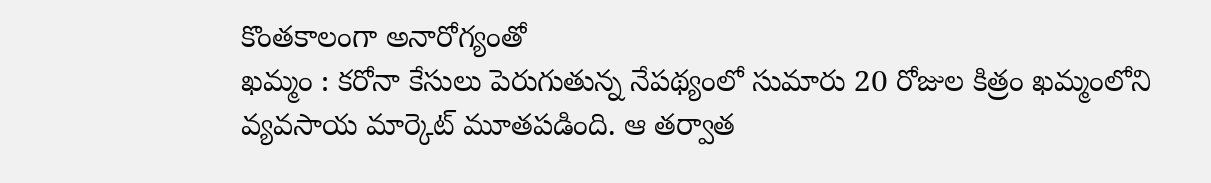కొంతకాలంగా అనారోగ్యంతో
ఖమ్మం : కరోనా కేసులు పెరుగుతున్న నేపథ్యంలో సుమారు 20 రోజుల కిత్రం ఖమ్మంలోని వ్యవసాయ మార్కెట్ మూతపడింది. ఆ తర్వాత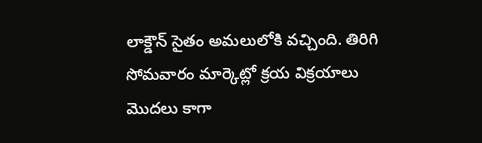లాక్డౌన్ సైతం అమలులోకి వచ్చింది. తిరిగి సోమవారం మార్కెట్లో క్రయ విక్రయాలు మొదలు కాగా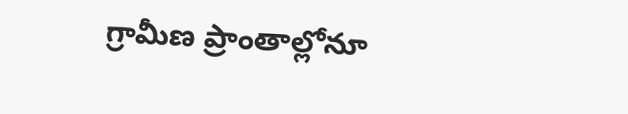గ్రామీణ ప్రాంతాల్లోనూ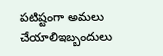పటిష్టంగా అమలు చేయాలిఇబ్బందులు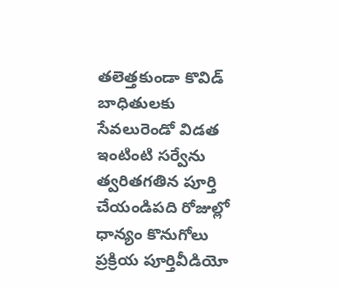తలెత్తకుండా కొవిడ్ బాధితులకు సేవలురెండో విడత ఇంటింటి సర్వేను త్వరితగతిన పూర్తి చేయండిపది రోజుల్లో ధాన్యం కొనుగోలు ప్రక్రియ పూర్తివీడియో